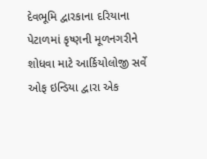દેવભૂમિ દ્વારકાના દરિયાના પેટાળમાં કૃષ્ણની મૂળનગરીને શોધવા માટે આર્કિયોલોજી સર્વે ઓફ ઇન્ડિયા દ્વારા એક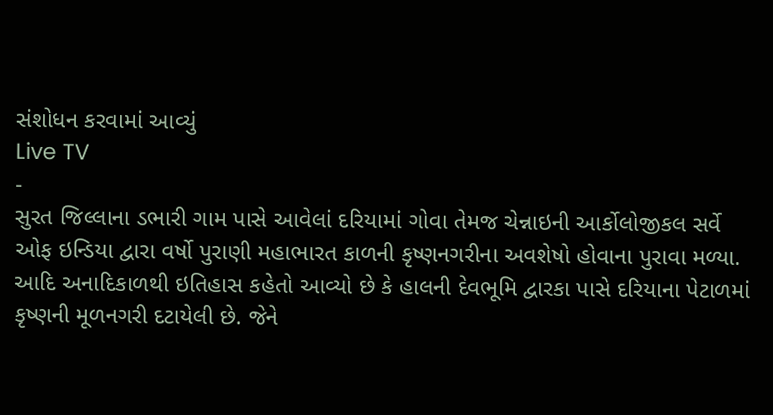સંશોધન કરવામાં આવ્યું
Live TV
-
સુરત જિલ્લાના ડભારી ગામ પાસે આવેલાં દરિયામાં ગોવા તેમજ ચેન્નાઇની આર્કોલોજીકલ સર્વે ઓફ ઇન્ડિયા દ્વારા વર્ષો પુરાણી મહાભારત કાળની કૃષ્ણનગરીના અવશેષો હોવાના પુરાવા મળ્યા.
આદિ અનાદિકાળથી ઇતિહાસ કહેતો આવ્યો છે કે હાલની દેવભૂમિ દ્વારકા પાસે દરિયાના પેટાળમાં કૃષ્ણની મૂળનગરી દટાયેલી છે. જેને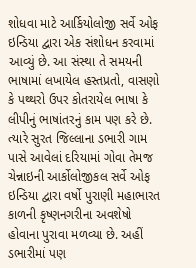શોધવા માટે આર્કિયોલોજી સર્વે ઓફ ઇન્ડિયા દ્વારા એક સંશોધન કરવામાં આવ્યું છે. આ સંસ્થા તે સમયની ભાષામાં લખાયેલ હસ્તપ્રતો, વાસણો કે પથ્થરો ઉપર કોતરાયેલ ભાષા કે લીપીનું ભાષાંતરનું કામ પણ કરે છે. ત્યારે સુરત જિલ્લાના ડભારી ગામ પાસે આવેલાં દરિયામાં ગોવા તેમજ ચેન્નાઇની આર્કોલોજીકલ સર્વે ઓફ ઇન્ડિયા દ્વારા વર્ષો પુરાણી મહાભારત કાળની કૃષ્ણનગરીના અવશેષો હોવાના પુરાવા મળવ્યા છે. અહીં ડભારીમાં પણ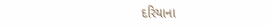દરિયાના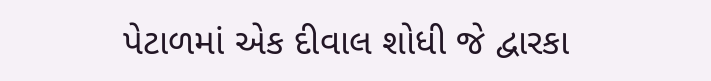પેટાળમાં એક દીવાલ શોધી જે દ્વારકા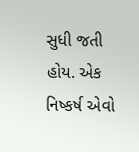સુધી જતી હોય. એક નિષ્કર્ષ એવો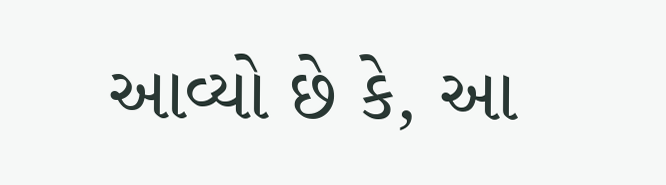આવ્યો છે કે, આ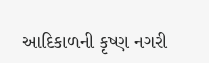આદિકાળની કૃષ્ણ નગરી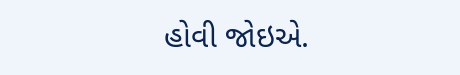હોવી જોઇએ.